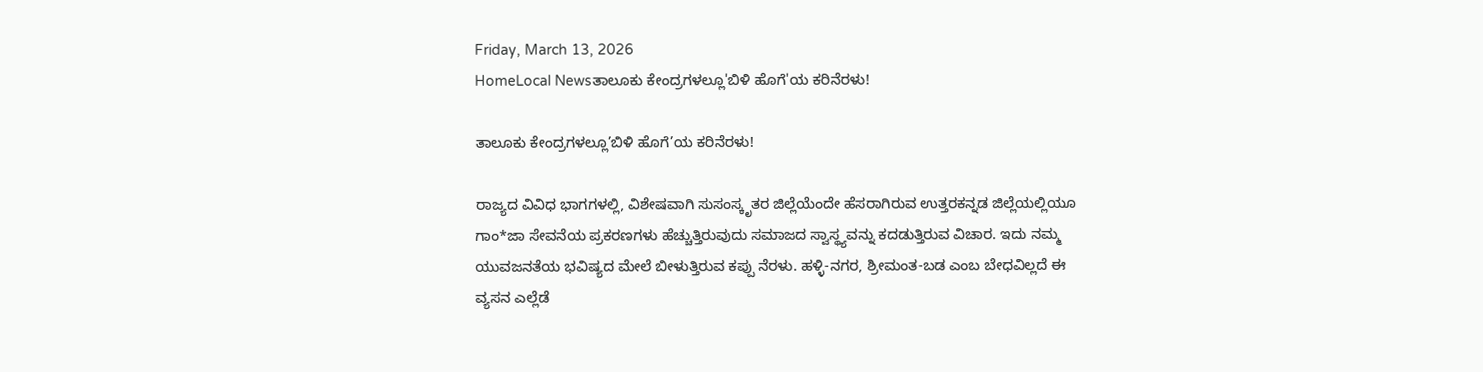Friday, March 13, 2026
HomeLocal Newsತಾಲೂಕು ಕೇಂದ್ರಗಳಲ್ಲೂ'ಬಿಳಿ ಹೊಗೆ'ಯ ಕರಿನೆರಳು!

ತಾಲೂಕು ಕೇಂದ್ರಗಳಲ್ಲೂ’ಬಿಳಿ ಹೊಗೆ’ಯ ಕರಿನೆರಳು!

ರಾಜ್ಯದ ವಿವಿಧ ಭಾಗಗಳಲ್ಲಿ, ವಿಶೇಷವಾಗಿ ಸುಸಂಸ್ಕೃತರ ಜಿಲ್ಲೆಯೆಂದೇ ಹೆಸರಾಗಿರುವ ಉತ್ತರಕನ್ನಡ ಜಿಲ್ಲೆಯಲ್ಲಿಯೂ ಗಾಂ*ಜಾ ಸೇವನೆಯ ಪ್ರಕರಣಗಳು ಹೆಚ್ಚುತ್ತಿರುವುದು ಸಮಾಜದ ಸ್ವಾಸ್ಥ್ಯವನ್ನು ಕದಡುತ್ತಿರುವ ವಿಚಾರ. ಇದು ನಮ್ಮ ಯುವಜನತೆಯ ಭವಿಷ್ಯದ ಮೇಲೆ ಬೀಳುತ್ತಿರುವ ಕಪ್ಪು ನೆರಳು. ಹಳ್ಳಿ-ನಗರ, ಶ್ರೀಮಂತ-ಬಡ ಎಂಬ ಬೇಧವಿಲ್ಲದೆ ಈ ವ್ಯಸನ ಎಲ್ಲೆಡೆ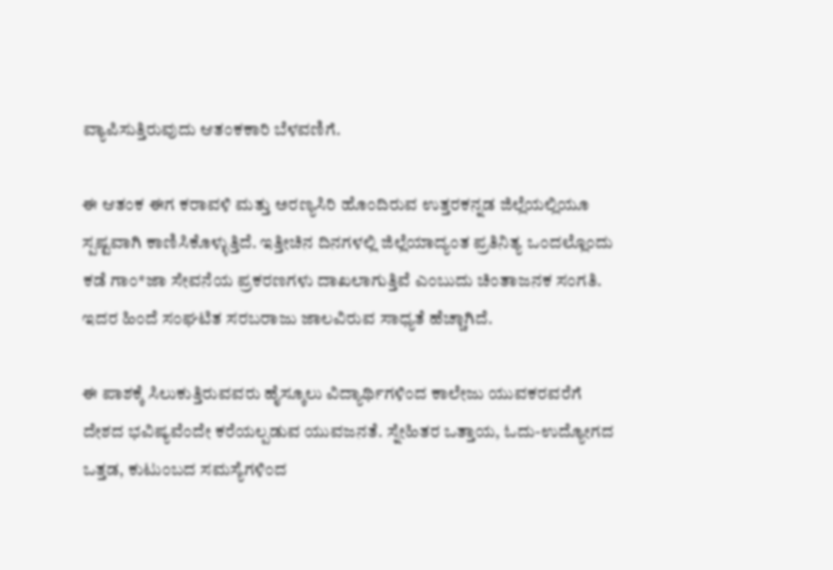ವ್ಯಾಪಿಸುತ್ತಿರುವುದು ಆತಂಕಕಾರಿ ಬೆಳವಣಿಗೆ.

ಈ ಆತಂಕ ಈಗ ಕರಾವಳಿ ಮತ್ತು ಅರಣ್ಯಸಿರಿ ಹೊಂದಿರುವ ಉತ್ತರಕನ್ನಡ ಜಿಲ್ಲೆಯಲ್ಲಿಯೂ ಸ್ಪಷ್ಟವಾಗಿ ಕಾಣಿಸಿಕೊಳ್ಳುತ್ತಿದೆ. ಇತ್ತೀಚಿನ ದಿನಗಳಲ್ಲಿ ಜಿಲ್ಲೆಯಾದ್ಯಂತ ಪ್ರತಿನಿತ್ಯ ಒಂದಲ್ಲೊಂದು ಕಡೆ ಗಾಂ*ಜಾ ಸೇವನೆಯ ಪ್ರಕರಣಗಳು ದಾಖಲಾಗುತ್ತಿವೆ ಎಂಬುದು ಚಿಂತಾಜನಕ ಸಂಗತಿ. ಇದರ ಹಿಂದೆ ಸಂಘಟಿತ ಸರಬರಾಜು ಜಾಲವಿರುವ ಸಾಧ್ಯತೆ ಹೆಚ್ಚಾಗಿದೆ.

ಈ ಪಾಶಕ್ಕೆ ಸಿಲುಕುತ್ತಿರುವವರು ಹೈಸ್ಕೂಲು ವಿದ್ಯಾರ್ಥಿಗಳಿಂದ ಕಾಲೇಜು ಯುವಕರವರೆಗೆ ದೇಶದ ಭವಿಷ್ಯವೆಂದೇ ಕರೆಯಲ್ಪಡುವ ಯುವಜನತೆ. ಸ್ನೇಹಿತರ ಒತ್ತಾಯ, ಓದು-ಉದ್ಯೋಗದ ಒತ್ತಡ, ಕುಟುಂಬದ ಸಮಸ್ಯೆಗಳಿಂದ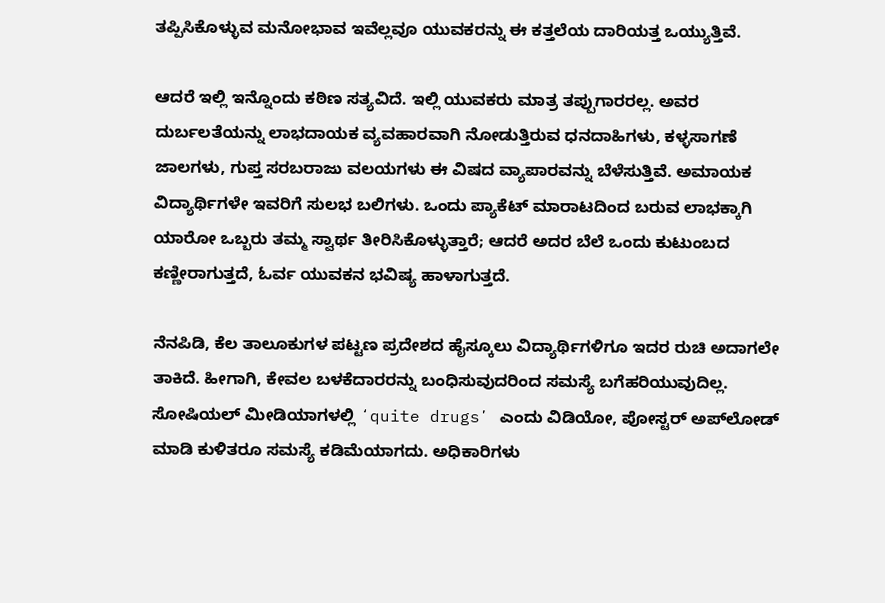ತಪ್ಪಿಸಿಕೊಳ್ಳುವ ಮನೋಭಾವ ಇವೆಲ್ಲವೂ ಯುವಕರನ್ನು ಈ ಕತ್ತಲೆಯ ದಾರಿಯತ್ತ ಒಯ್ಯುತ್ತಿವೆ.

ಆದರೆ ಇಲ್ಲಿ ಇನ್ನೊಂದು ಕಠಿಣ ಸತ್ಯವಿದೆ. ಇಲ್ಲಿ ಯುವಕರು ಮಾತ್ರ ತಪ್ಪುಗಾರರಲ್ಲ. ಅವರ ದುರ್ಬಲತೆಯನ್ನು ಲಾಭದಾಯಕ ವ್ಯವಹಾರವಾಗಿ ನೋಡುತ್ತಿರುವ ಧನದಾಹಿಗಳು, ಕಳ್ಳಸಾಗಣೆ ಜಾಲಗಳು, ಗುಪ್ತ ಸರಬರಾಜು ವಲಯಗಳು ಈ ವಿಷದ ವ್ಯಾಪಾರವನ್ನು ಬೆಳೆಸುತ್ತಿವೆ. ಅಮಾಯಕ ವಿದ್ಯಾರ್ಥಿಗಳೇ ಇವರಿಗೆ ಸುಲಭ ಬಲಿಗಳು. ಒಂದು ಪ್ಯಾಕೆಟ್ ಮಾರಾಟದಿಂದ ಬರುವ ಲಾಭಕ್ಕಾಗಿ ಯಾರೋ ಒಬ್ಬರು ತಮ್ಮ ಸ್ವಾರ್ಥ ತೀರಿಸಿಕೊಳ್ಳುತ್ತಾರೆ; ಆದರೆ ಅದರ ಬೆಲೆ ಒಂದು ಕುಟುಂಬದ ಕಣ್ಣೀರಾಗುತ್ತದೆ, ಓರ್ವ ಯುವಕನ ಭವಿಷ್ಯ ಹಾಳಾಗುತ್ತದೆ.

ನೆನಪಿಡಿ, ಕೆಲ ತಾಲೂಕುಗಳ ಪಟ್ಟಣ ಪ್ರದೇಶದ ಹೈಸ್ಕೂಲು ವಿದ್ಯಾರ್ಥಿಗಳಿಗೂ ಇದರ ರುಚಿ ಅದಾಗಲೇ ತಾಕಿದೆ. ಹೀಗಾಗಿ, ಕೇವಲ ಬಳಕೆದಾರರನ್ನು ಬಂಧಿಸುವುದರಿಂದ ಸಮಸ್ಯೆ ಬಗೆಹರಿಯುವುದಿಲ್ಲ. ಸೋಷಿಯಲ್‌ ಮೀಡಿಯಾಗಳಲ್ಲಿ ʻquite drugsʼ ಎಂದು ವಿಡಿಯೋ, ಪೋಸ್ಟರ್‌ ಅಪ್‌ಲೋಡ್‌ ಮಾಡಿ ಕುಳಿತರೂ ಸಮಸ್ಯೆ ಕಡಿಮೆಯಾಗದು. ಅಧಿಕಾರಿಗಳು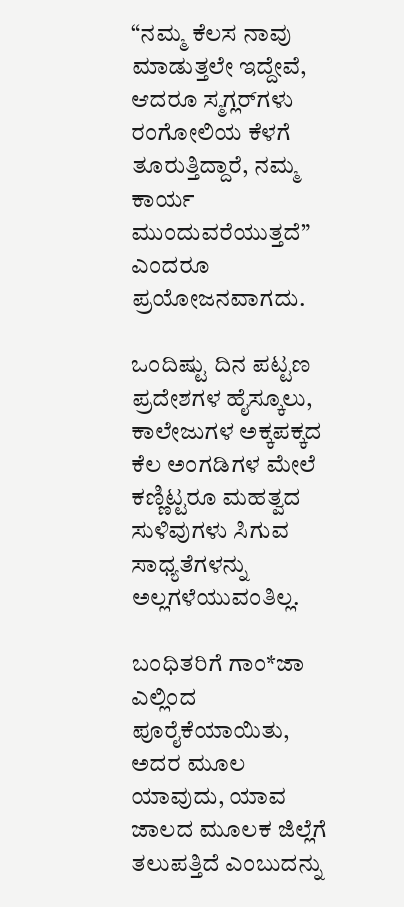“ನಮ್ಮ ಕೆಲಸ ನಾವು ಮಾಡುತ್ತಲೇ ಇದ್ದೇವೆ, ಆದರೂ ಸ್ಮಗ್ಲರ್‌ಗಳು ರಂಗೋಲಿಯ ಕೆಳಗೆ ತೂರುತ್ತಿದ್ದಾರೆ, ನಮ್ಮ ಕಾರ್ಯ ಮುಂದುವರೆಯುತ್ತದೆ” ಎಂದರೂ ಪ್ರಯೋಜನವಾಗದು.

ಒಂದಿಷ್ಟು ದಿನ ಪಟ್ಟಣ ಪ್ರದೇಶಗಳ ಹೈಸ್ಕೂಲು, ಕಾಲೇಜುಗಳ ಅಕ್ಕಪಕ್ಕದ ಕೆಲ ಅಂಗಡಿಗಳ ಮೇಲೆ ಕಣ್ಣಿಟ್ಟರೂ ಮಹತ್ವದ ಸುಳಿವುಗಳು ಸಿಗುವ ಸಾಧ್ಯತೆಗಳನ್ನು ಅಲ್ಲಗಳೆಯುವಂತಿಲ್ಲ.

ಬಂಧಿತರಿಗೆ ಗಾಂ*ಜಾ ಎಲ್ಲಿಂದ ಪೂರೈಕೆಯಾಯಿತು, ಅದರ ಮೂಲ ಯಾವುದು, ಯಾವ ಜಾಲದ ಮೂಲಕ ಜಿಲ್ಲೆಗೆ ತಲುಪತ್ತಿದೆ ಎಂಬುದನ್ನು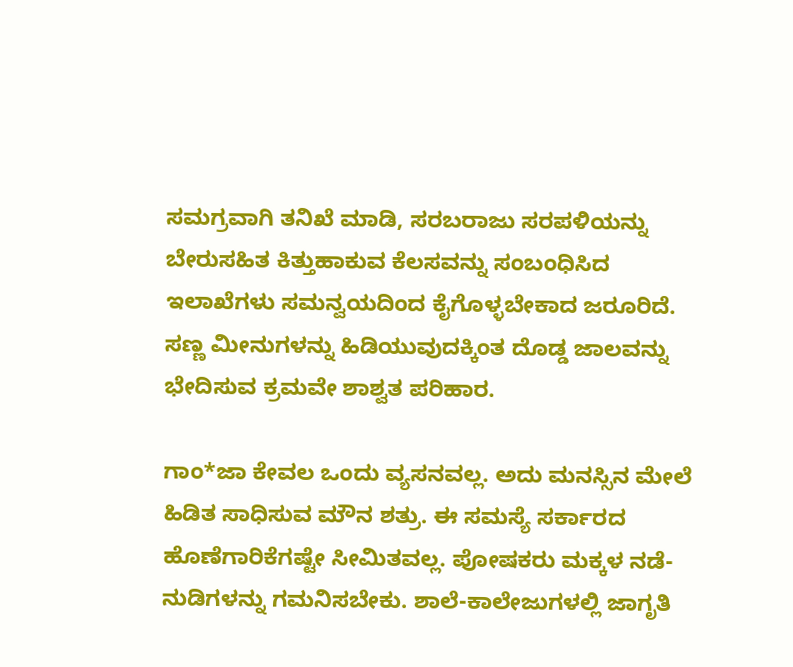ಸಮಗ್ರವಾಗಿ ತನಿಖೆ ಮಾಡಿ, ಸರಬರಾಜು ಸರಪಳಿಯನ್ನು ಬೇರುಸಹಿತ ಕಿತ್ತುಹಾಕುವ ಕೆಲಸವನ್ನು ಸಂಬಂಧಿಸಿದ ಇಲಾಖೆಗಳು ಸಮನ್ವಯದಿಂದ ಕೈಗೊಳ್ಳಬೇಕಾದ ಜರೂರಿದೆ. ಸಣ್ಣ ಮೀನುಗಳನ್ನು ಹಿಡಿಯುವುದಕ್ಕಿಂತ ದೊಡ್ಡ ಜಾಲವನ್ನು ಭೇದಿಸುವ ಕ್ರಮವೇ ಶಾಶ್ವತ ಪರಿಹಾರ.

ಗಾಂ*ಜಾ ಕೇವಲ ಒಂದು ವ್ಯಸನವಲ್ಲ. ಅದು ಮನಸ್ಸಿನ ಮೇಲೆ ಹಿಡಿತ ಸಾಧಿಸುವ ಮೌನ ಶತ್ರು. ಈ ಸಮಸ್ಯೆ ಸರ್ಕಾರದ ಹೊಣೆಗಾರಿಕೆಗಷ್ಟೇ ಸೀಮಿತವಲ್ಲ. ಪೋಷಕರು ಮಕ್ಕಳ ನಡೆ-ನುಡಿಗಳನ್ನು ಗಮನಿಸಬೇಕು. ಶಾಲೆ-ಕಾಲೇಜುಗಳಲ್ಲಿ ಜಾಗೃತಿ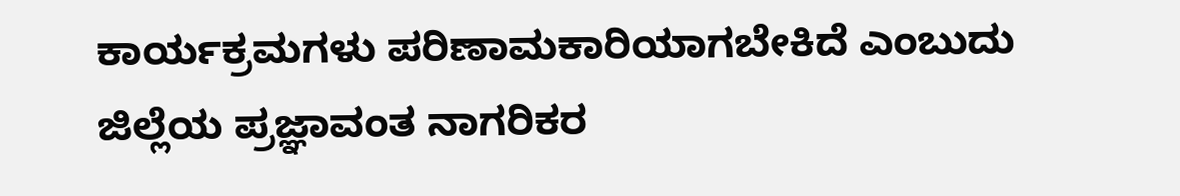ಕಾರ್ಯಕ್ರಮಗಳು ಪರಿಣಾಮಕಾರಿಯಾಗಬೇಕಿದೆ ಎಂಬುದು ಜಿಲ್ಲೆಯ ಪ್ರಜ್ಞಾವಂತ ನಾಗರಿಕರ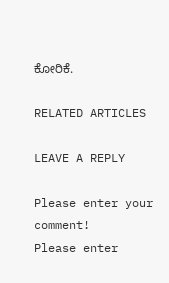ಕೋರಿಕೆ.

RELATED ARTICLES

LEAVE A REPLY

Please enter your comment!
Please enter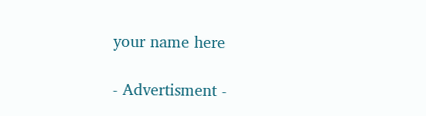your name here

- Advertisment -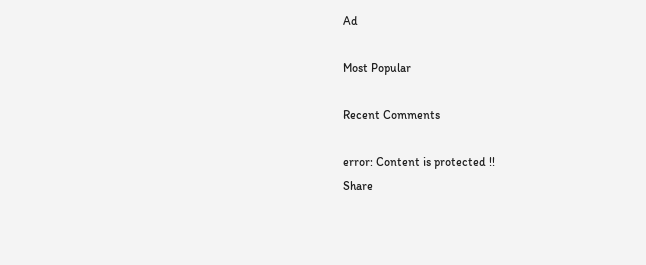Ad

Most Popular

Recent Comments

error: Content is protected !!
Share